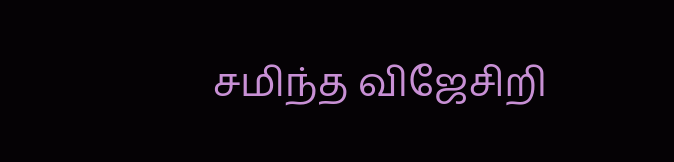சமிந்த விஜேசிறி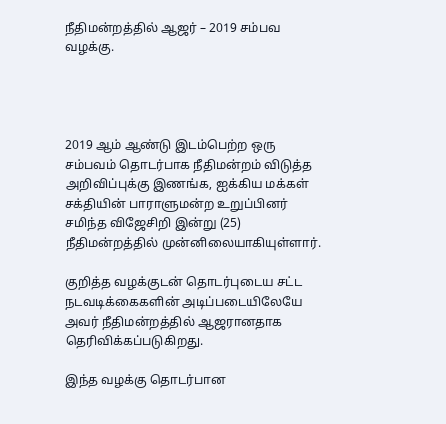நீதிமன்றத்தில் ஆஜர் – 2019 சம்பவ வழக்கு.




2019 ஆம் ஆண்டு இடம்பெற்ற ஒரு சம்பவம் தொடர்பாக நீதிமன்றம் விடுத்த அறிவிப்புக்கு இணங்க, ஐக்கிய மக்கள் சக்தியின் பாராளுமன்ற உறுப்பினர் சமிந்த விஜேசிறி இன்று (25) நீதிமன்றத்தில் முன்னிலையாகியுள்ளார்.

குறித்த வழக்குடன் தொடர்புடைய சட்ட நடவடிக்கைகளின் அடிப்படையிலேயே அவர் நீதிமன்றத்தில் ஆஜரானதாக தெரிவிக்கப்படுகிறது.

இந்த வழக்கு தொடர்பான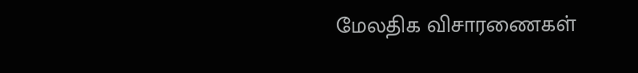மேலதிக விசாரணைகள்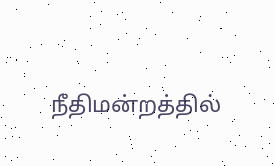நீதிமன்றத்தில்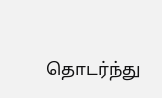தொடர்ந்து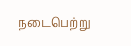நடைபெற்று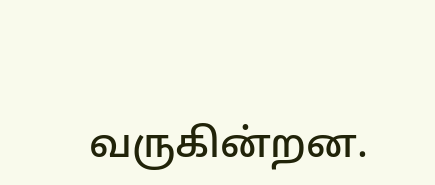வருகின்றன.